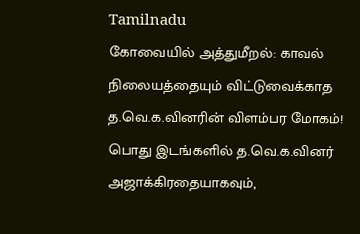Tamilnadu
கோவையில் அத்துமீறல்: காவல் நிலையத்தையும் விட்டுவைக்காத த.வெ.க.வினரின் விளம்பர மோகம்!
பொது இடங்களில் த.வெ.க.வினர் அஜாக்கிரதையாகவும்,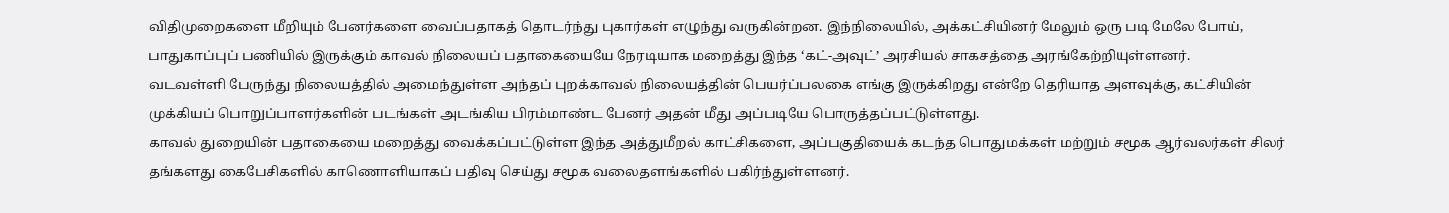விதிமுறைகளை மீறியும் பேனர்களை வைப்பதாகத் தொடர்ந்து புகார்கள் எழுந்து வருகின்றன. இந்நிலையில், அக்கட்சியினர் மேலும் ஒரு படி மேலே போய், பாதுகாப்புப் பணியில் இருக்கும் காவல் நிலையப் பதாகையையே நேரடியாக மறைத்து இந்த ‘கட்-அவுட்’ அரசியல் சாகசத்தை அரங்கேற்றியுள்ளனர்.
வடவள்ளி பேருந்து நிலையத்தில் அமைந்துள்ள அந்தப் புறக்காவல் நிலையத்தின் பெயர்ப்பலகை எங்கு இருக்கிறது என்றே தெரியாத அளவுக்கு, கட்சியின் முக்கியப் பொறுப்பாளர்களின் படங்கள் அடங்கிய பிரம்மாண்ட பேனர் அதன் மீது அப்படியே பொருத்தப்பட்டுள்ளது.
காவல் துறையின் பதாகையை மறைத்து வைக்கப்பட்டுள்ள இந்த அத்துமீறல் காட்சிகளை, அப்பகுதியைக் கடந்த பொதுமக்கள் மற்றும் சமூக ஆர்வலர்கள் சிலர் தங்களது கைபேசிகளில் காணொளியாகப் பதிவு செய்து சமூக வலைதளங்களில் பகிர்ந்துள்ளனர்.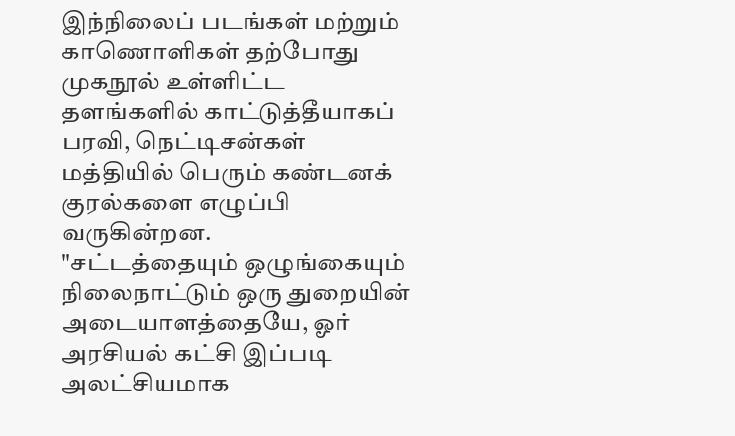இந்நிலைப் படங்கள் மற்றும் காணொளிகள் தற்போது முகநூல் உள்ளிட்ட தளங்களில் காட்டுத்தீயாகப் பரவி, நெட்டிசன்கள் மத்தியில் பெரும் கண்டனக் குரல்களை எழுப்பி வருகின்றன.
"சட்டத்தையும் ஒழுங்கையும் நிலைநாட்டும் ஒரு துறையின் அடையாளத்தையே, ஓர் அரசியல் கட்சி இப்படி அலட்சியமாக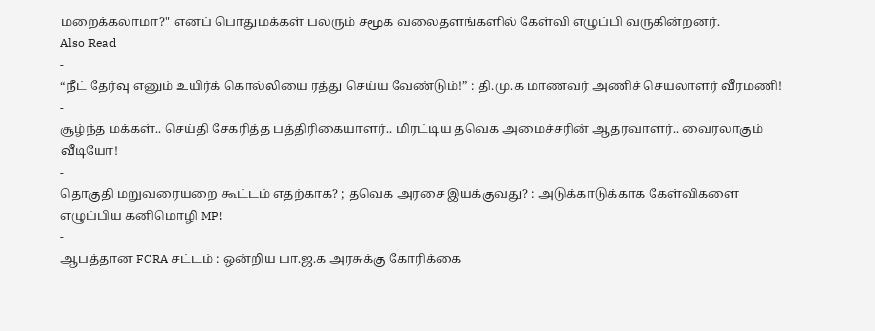மறைக்கலாமா?" எனப் பொதுமக்கள் பலரும் சமூக வலைதளங்களில் கேள்வி எழுப்பி வருகின்றனர்.
Also Read
-
“நீட் தேர்வு எனும் உயிர்க் கொல்லியை ரத்து செய்ய வேண்டும்!” : தி.மு.க மாணவர் அணிச் செயலாளர் வீரமணி!
-
சூழ்ந்த மக்கள்.. செய்தி சேகரித்த பத்திரிகையாளர்.. மிரட்டிய தவெக அமைச்சரின் ஆதரவாளர்.. வைரலாகும் வீடியோ!
-
தொகுதி மறுவரையறை கூட்டம் எதற்காக? ; தவெக அரசை இயக்குவது? : அடுக்காடுக்காக கேள்விகளை எழுப்பிய கனிமொழி MP!
-
ஆபத்தான FCRA சட்டம் : ஒன்றிய பா.ஜ.க அரசுக்கு கோரிக்கை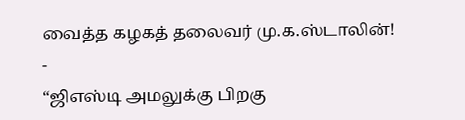வைத்த கழகத் தலைவர் மு.க.ஸ்டாலின்!
-
“ஜிஎஸ்டி அமலுக்கு பிறகு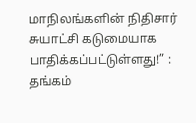மாநிலங்களின் நிதிசார் சுயாட்சி கடுமையாக பாதிக்கப்பட்டுள்ளது!” : தங்கம்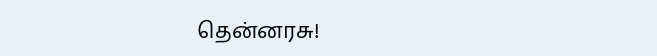தென்னரசு!